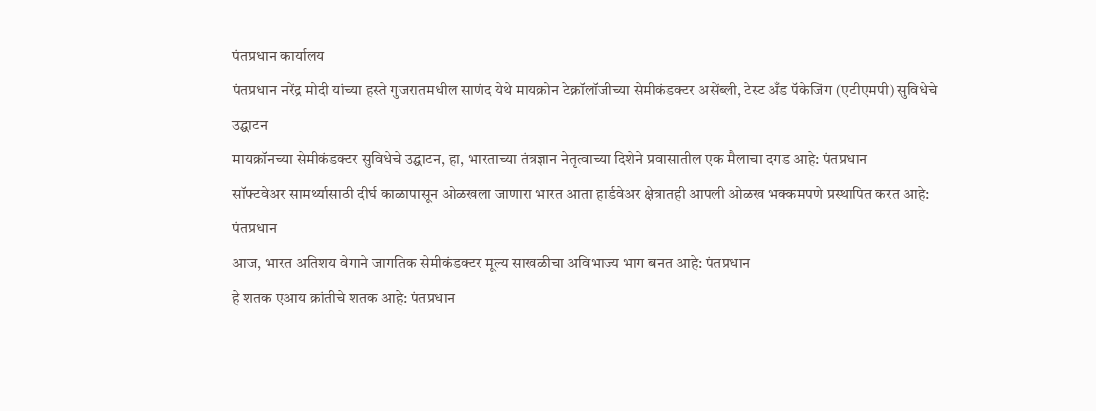पंतप्रधान कार्यालय
पंतप्रधान नरेंद्र मोदी यांच्या हस्ते गुजरातमधील साणंद येथे मायक्रोन टेक्नॉलॉजीच्या सेमीकंडक्टर असेंब्ली, टेस्ट अँड पॅकेजिंग (एटीएमपी) सुविधेचे उद्घाटन
मायक्रॉनच्या सेमीकंडक्टर सुविधेचे उद्घाटन, हा, भारताच्या तंत्रज्ञान नेतृत्वाच्या दिशेने प्रवासातील एक मैलाचा दगड आहे: पंतप्रधान
सॉफ्टवेअर सामर्थ्यासाठी दीर्घ काळापासून ओळखला जाणारा भारत आता हार्डवेअर क्षेत्रातही आपली ओळख भक्कमपणे प्रस्थापित करत आहे: पंतप्रधान
आज, भारत अतिशय वेगाने जागतिक सेमीकंडक्टर मूल्य साखळीचा अविभाज्य भाग बनत आहे: पंतप्रधान
हे शतक एआय क्रांतीचे शतक आहे: पंतप्रधान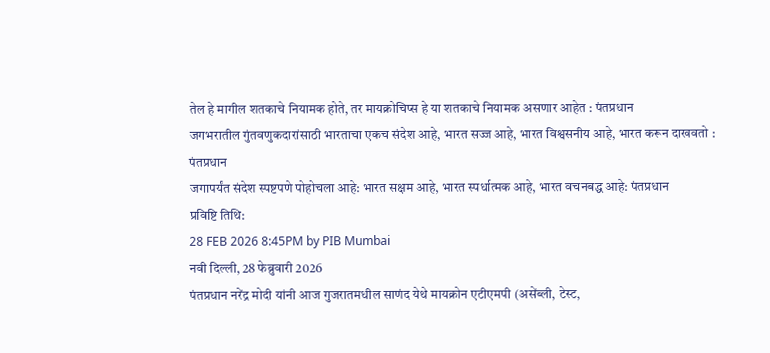तेल हे मागील शतकाचे नियामक होते, तर मायक्रोचिप्स हे या शतकाचे नियामक असणार आहेत : पंतप्रधान
जगभरातील गुंतवणुकदारांसाठी भारताचा एकच संदेश आहे, भारत सज्ज आहे, भारत विश्वसनीय आहे, भारत करून दाखवतो : पंतप्रधान
जगापर्यंत संदेश स्पष्टपणे पोहोचला आहे: भारत सक्षम आहे, भारत स्पर्धात्मक आहे, भारत वचनबद्ध आहे: पंतप्रधान
प्रविष्टि तिथि:
28 FEB 2026 8:45PM by PIB Mumbai
नवी दिल्ली, 28 फेब्रुवारी 2026
पंतप्रधान नरेंद्र मोदी यांनी आज गुजरातमधील साणंद येथे मायक्रोन एटीएमपी (असेंब्ली, टेस्ट,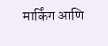मार्किंग आणि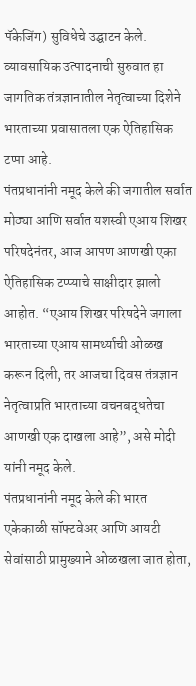पॅकेजिंग) सुविधेचे उद्घाटन केले. व्यावसायिक उत्पादनाची सुरुवात हा जागतिक तंत्रज्ञानातील नेतृत्वाच्या दिशेने भारताच्या प्रवासातला एक ऐतिहासिक टप्पा आहे.
पंतप्रधानांनी नमूद केले की जगातील सर्वात मोठ्या आणि सर्वात यशस्वी एआय शिखर परिषदेनंतर, आज आपण आणखी एका ऐतिहासिक टप्प्याचे साक्षीदार झालो आहोत. “एआय शिखर परिषदेने जगाला भारताच्या एआय सामर्थ्याची ओळख करून दिली, तर आजचा दिवस तंत्रज्ञान नेतृत्वाप्रति भारताच्या वचनबद्धतेचा आणखी एक दाखला आहे”, असे मोदी यांनी नमूद केले.
पंतप्रधानांनी नमूद केले की भारत एकेकाळी सॉफ्टवेअर आणि आयटी सेवांसाठी प्रामुख्याने ओळखला जात होता,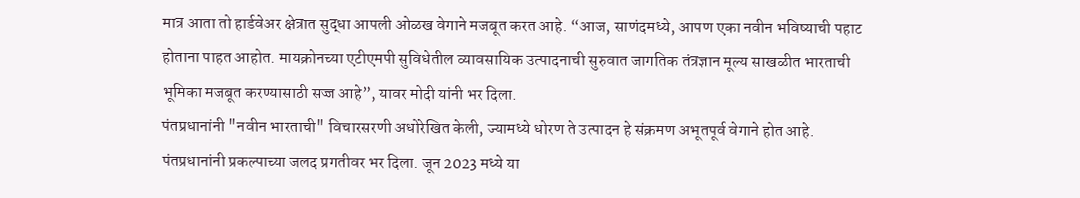मात्र आता तो हार्डवेअर क्षेत्रात सुद्धा आपली ओळख वेगाने मजबूत करत आहे. “आज, साणंदमध्ये, आपण एका नवीन भविष्याची पहाट होताना पाहत आहोत. मायक्रोनच्या एटीएमपी सुविधेतील व्यावसायिक उत्पादनाची सुरुवात जागतिक तंत्रज्ञान मूल्य साखळीत भारताची भूमिका मजबूत करण्यासाठी सज्ज आहे”, यावर मोदी यांनी भर दिला.
पंतप्रधानांनी "नवीन भारताची" विचारसरणी अधोरेखित केली, ज्यामध्ये धोरण ते उत्पादन हे संक्रमण अभूतपूर्व वेगाने होत आहे. पंतप्रधानांनी प्रकल्पाच्या जलद प्रगतीवर भर दिला. जून 2023 मध्ये या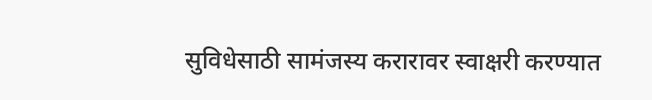सुविधेसाठी सामंजस्य करारावर स्वाक्षरी करण्यात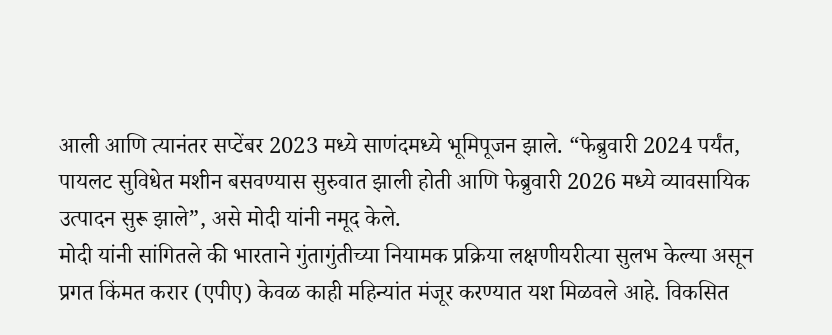आली आणि त्यानंतर सप्टेंबर 2023 मध्ये साणंदमध्ये भूमिपूजन झाले. “फेब्रुवारी 2024 पर्यंत, पायलट सुविधेत मशीन बसवण्यास सुरुवात झाली होती आणि फेब्रुवारी 2026 मध्ये व्यावसायिक उत्पादन सुरू झाले”, असे मोदी यांनी नमूद केले.
मोदी यांनी सांगितले की भारताने गुंतागुंतीच्या नियामक प्रक्रिया लक्षणीयरीत्या सुलभ केल्या असून प्रगत किंमत करार (एपीए) केवळ काही महिन्यांत मंजूर करण्यात यश मिळवले आहे. विकसित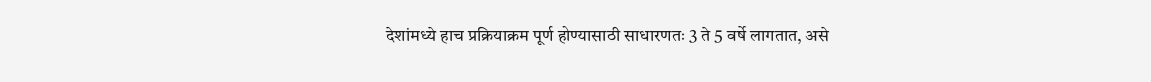देशांमध्ये हाच प्रक्रियाक्रम पूर्ण होण्यासाठी साधारणतः 3 ते 5 वर्षे लागतात, असे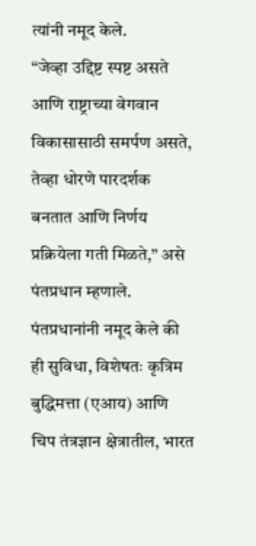त्यांनी नमूद केले.
“जेव्हा उद्दिष्ट स्पष्ट असते आणि राष्ट्राच्या वेगवान विकासासाठी समर्पण असते, तेव्हा धोरणे पारदर्शक बनतात आणि निर्णय प्रक्रियेला गती मिळते,” असे पंतप्रधान म्हणाले.
पंतप्रधानांनी नमूद केले की ही सुविधा, विशेषतः कृत्रिम बुद्धिमत्ता (एआय) आणि चिप तंत्रज्ञान क्षेत्रातील, भारत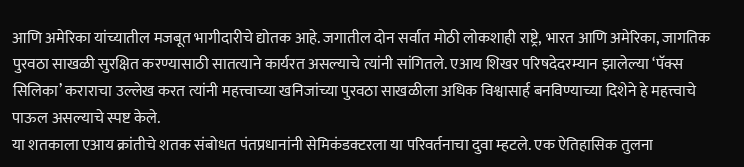आणि अमेरिका यांच्यातील मजबूत भागीदारीचे द्योतक आहे. जगातील दोन सर्वात मोठी लोकशाही राष्ट्रे, भारत आणि अमेरिका, जागतिक पुरवठा साखळी सुरक्षित करण्यासाठी सातत्याने कार्यरत असल्याचे त्यांनी सांगितले. एआय शिखर परिषदेदरम्यान झालेल्या ‘पॅक्स सिलिका’ कराराचा उल्लेख करत त्यांनी महत्त्वाच्या खनिजांच्या पुरवठा साखळीला अधिक विश्वासार्ह बनविण्याच्या दिशेने हे महत्त्वाचे पाऊल असल्याचे स्पष्ट केले.
या शतकाला एआय क्रांतीचे शतक संबोधत पंतप्रधानांनी सेमिकंडक्टरला या परिवर्तनाचा दुवा म्हटले. एक ऐतिहासिक तुलना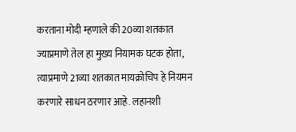करताना मोदी म्हणाले की 20व्या शतकात ज्याप्रमाणे तेल हा मुख्य नियामक घटक होता, त्याप्रमाणे 21व्या शतकात मायक्रोचिप हे नियमन करणारे साधन ठरणार आहे. लहानशी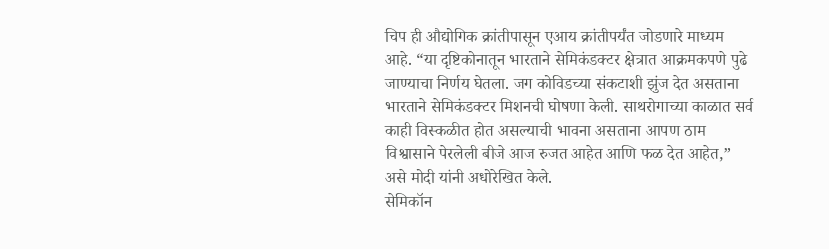चिप ही औद्योगिक क्रांतीपासून एआय क्रांतीपर्यंत जोडणारे माध्यम आहे. “या दृष्टिकोनातून भारताने सेमिकंडक्टर क्षेत्रात आक्रमकपणे पुढे जाण्याचा निर्णय घेतला. जग कोविडच्या संकटाशी झुंज देत असताना भारताने सेमिकंडक्टर मिशनची घोषणा केली. साथरोगाच्या काळात सर्व काही विस्कळीत होत असल्याची भावना असताना आपण ठाम विश्वासाने पेरलेली बीजे आज रुजत आहेत आणि फळ देत आहेत,” असे मोदी यांनी अधोरेखित केले.
सेमिकॉन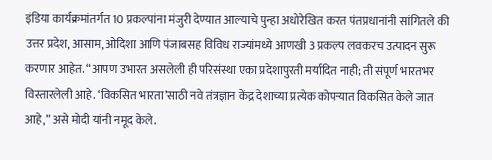इंडिया कार्यक्रमांतर्गत 10 प्रकल्पांना मंजुरी देण्यात आल्याचे पुन्हा अधोरेखित करत पंतप्रधानांनी सांगितले की उत्तर प्रदेश, आसाम, ओदिशा आणि पंजाबसह विविध राज्यांमध्ये आणखी 3 प्रकल्प लवकरच उत्पादन सुरू करणार आहेत. “आपण उभारत असलेली ही परिसंस्था एका प्रदेशापुरती मर्यादित नाही; ती संपूर्ण भारतभर विस्तारलेली आहे. ‘विकसित भारता’साठी नवे तंत्रज्ञान केंद्र देशाच्या प्रत्येक कोपऱ्यात विकसित केले जात आहे,” असे मोदी यांनी नमूद केले.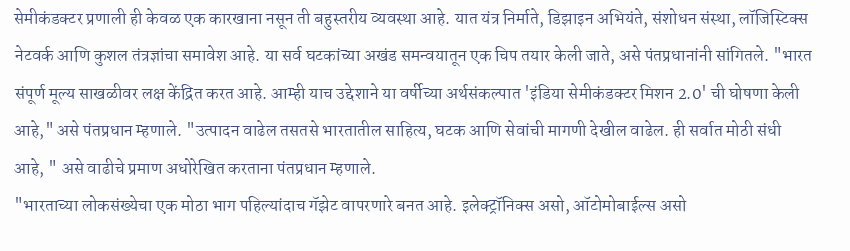सेमीकंडक्टर प्रणाली ही केवळ एक कारखाना नसून ती बहुस्तरीय व्यवस्था आहे. यात यंत्र निर्माते, डिझाइन अभियंते, संशोधन संस्था, लॉजिस्टिक्स नेटवर्क आणि कुशल तंत्रज्ञांचा समावेश आहे. या सर्व घटकांच्या अखंड समन्वयातून एक चिप तयार केली जाते, असे पंतप्रधानांनी सांगितले. "भारत संपूर्ण मूल्य साखळीवर लक्ष केंद्रित करत आहे. आम्ही याच उद्देशाने या वर्षीच्या अर्थसंकल्पात 'इंडिया सेमीकंडक्टर मिशन 2.0' ची घोषणा केली आहे," असे पंतप्रधान म्हणाले. "उत्पादन वाढेल तसतसे भारतातील साहित्य, घटक आणि सेवांची मागणी देखील वाढेल. ही सर्वात मोठी संधी आहे, " असे वाढीचे प्रमाण अधोरेखित करताना पंतप्रधान म्हणाले.
"भारताच्या लोकसंख्येचा एक मोठा भाग पहिल्यांदाच गॅझेट वापरणारे बनत आहे. इलेक्ट्रॉनिक्स असो, ऑटोमोबाईल्स असो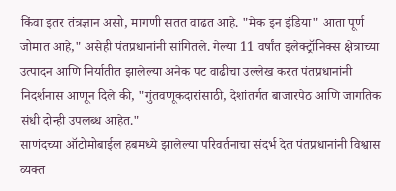किंवा इतर तंत्रज्ञान असो, मागणी सतत वाढत आहे. "मेक इन इंडिया" आता पूर्ण जोमात आहे," असेही पंतप्रधानांनी सांगितले. गेल्या 11 वर्षांत इलेक्ट्रॉनिक्स क्षेत्राच्या उत्पादन आणि निर्यातीत झालेल्या अनेक पट वाढीचा उल्लेख करत पंतप्रधानांनी निदर्शनास आणून दिले की, "गुंतवणूकदारांसाठी, देशांतर्गत बाजारपेठ आणि जागतिक संधी दोन्ही उपलब्ध आहेत."
साणंदच्या ऑटोमोबाईल हबमध्ये झालेल्या परिवर्तनाचा संदर्भ देत पंतप्रधानांनी विश्वास व्यक्त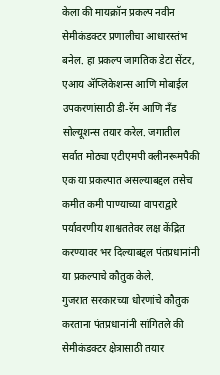केला की मायक्रॉन प्रकल्प नवीन सेमीकंडक्टर प्रणालीचा आधारस्तंभ बनेल. हा प्रकल्प जागतिक डेटा सेंटर, एआय ॲप्लिकेशन्स आणि मोबाईल उपकरणांसाठी डी-रॅम आणि नँड सोल्यूशन्स तयार करेल. जगातील सर्वात मोठ्या एटीएमपी क्लीनरूमपैकी एक या प्रकल्पात असल्याबद्दल तसेच कमीत कमी पाण्याच्या वापराद्वारे पर्यावरणीय शाश्वततेवर लक्ष केंद्रित करण्यावर भर दिल्याबद्दल पंतप्रधानांनी या प्रकल्पाचे कौतुक केले.
गुजरात सरकारच्या धोरणांचे कौतुक करताना पंतप्रधानांनी सांगितले की सेमीकंडक्टर क्षेत्रासाठी तयार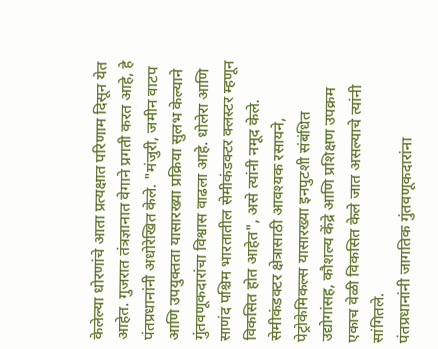केलेल्या धोरणांचे आता प्रत्यक्षात परिणाम दिसून येत आहेत. गुजरात तंत्रज्ञानात वेगाने प्रगती करत आहे, हे पंतप्रधानांनी अधोरेखित केले. "मंजुरी, जमीन वाटप आणि उपयुक्तता यासारख्या प्रक्रिया सुलभ केल्याने गुंतवणूकदारांचा विश्वास वाढला आहे. धोलेरा आणि साणंद पश्चिम भारतातील सेमीकंडक्टर क्लस्टर म्हणून विकसित होत आहेत", असे त्यांनी नमूद केले. सेमीकंडक्टर क्षेत्रासाठी आवश्यक रसायने, पेट्रोकेमिकल्स यासारख्या इनपुटशी संबंधित उद्योगांसह, कौशल्य केंद्रे आणि प्रशिक्षण उपक्रम एकाच वेळी विकसित केले जात असल्याचे त्यांनी सांगितले.
पंतप्रधानांनी जागतिक गुंतवणूकदारांना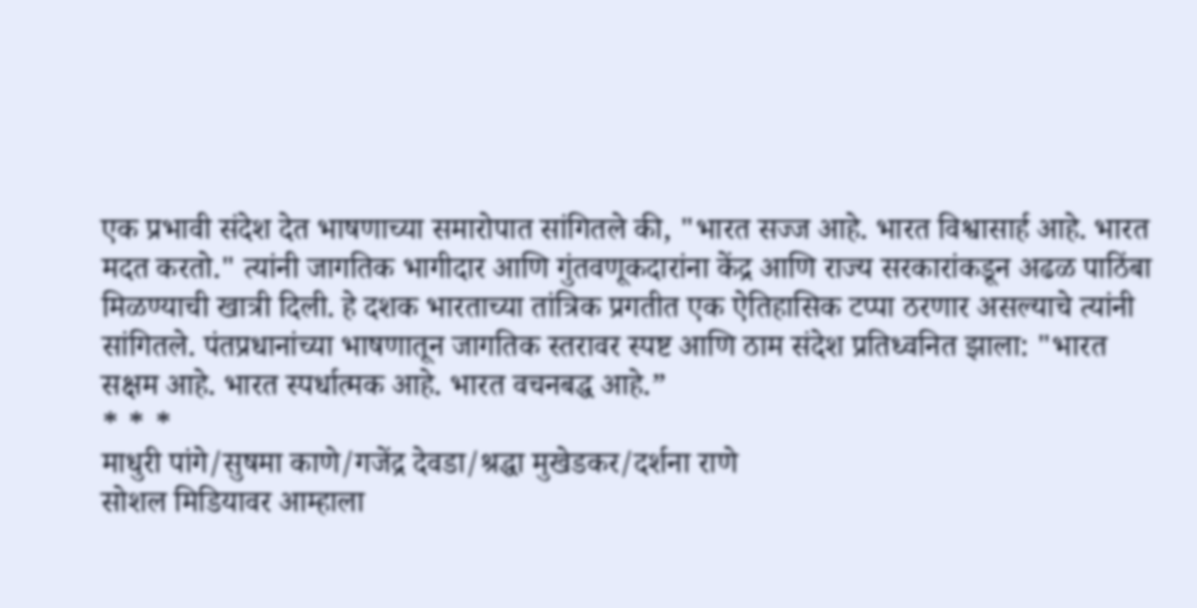एक प्रभावी संदेश देत भाषणाच्या समारोपात सांगितले की, "भारत सज्ज आहे. भारत विश्वासार्ह आहे. भारत मदत करतो." त्यांनी जागतिक भागीदार आणि गुंतवणूकदारांना केंद्र आणि राज्य सरकारांकडून अढळ पाठिंबा मिळण्याची खात्री दिली. हे दशक भारताच्या तांत्रिक प्रगतीत एक ऐतिहासिक टप्पा ठरणार असल्याचे त्यांनी सांगितले. पंतप्रधानांच्या भाषणातून जागतिक स्तरावर स्पष्ट आणि ठाम संदेश प्रतिध्वनित झाला: "भारत सक्षम आहे. भारत स्पर्धात्मक आहे. भारत वचनबद्ध आहे.”
* * *
माधुरी पांगे/सुषमा काणे/गजेंद्र देवडा/श्रद्धा मुखेडकर/दर्शना राणे
सोशल मिडियावर आम्हाला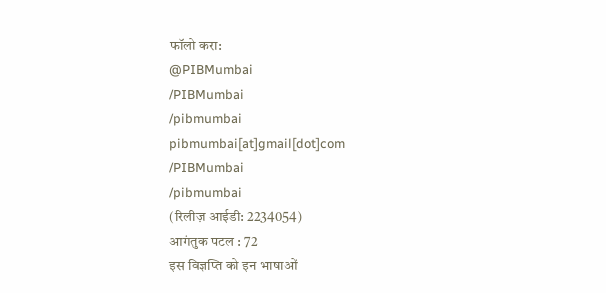फॉलो करा:
@PIBMumbai
/PIBMumbai
/pibmumbai
pibmumbai[at]gmail[dot]com
/PIBMumbai
/pibmumbai
(रिलीज़ आईडी: 2234054)
आगंतुक पटल : 72
इस विज्ञप्ति को इन भाषाओं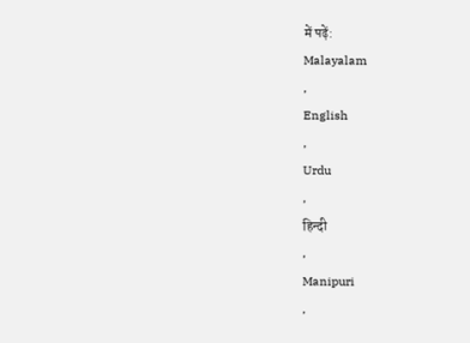में पढ़ें:
Malayalam
,
English
,
Urdu
,
हिन्दी
,
Manipuri
,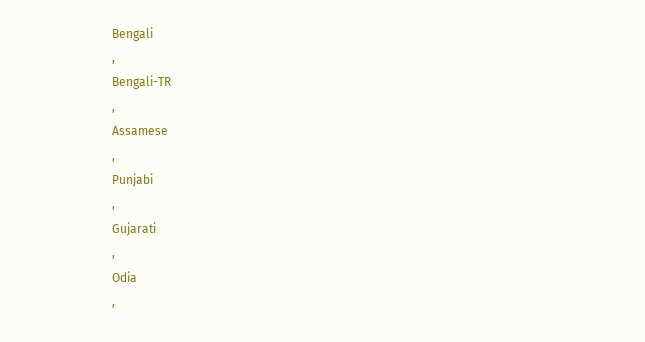Bengali
,
Bengali-TR
,
Assamese
,
Punjabi
,
Gujarati
,
Odia
,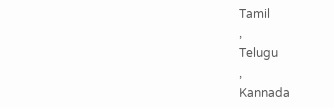Tamil
,
Telugu
,
Kannada